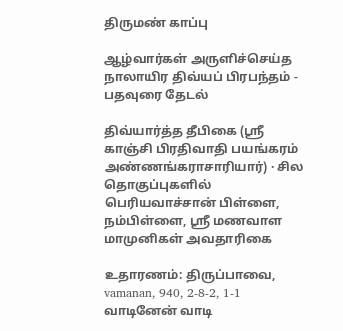திருமண் காப்பு

ஆழ்வார்கள் அருளிச்செய்த நாலாயிர திவ்யப் பிரபந்தம் - பதவுரை தேடல்

திவ்யார்த்த தீபிகை (ஸ்ரீ காஞ்சி பிரதிவாதி பயங்கரம் அண்ணங்கராசாரியார்) · சில தொகுப்புகளில் பெரியவாச்சான் பிள்ளை, நம்பிள்ளை, ஸ்ரீ மணவாள மாமுனிகள் அவதாரிகை

உதாரணம்: திருப்பாவை, vamanan, 940, 2-8-2, 1-1 வாடினேன் வாடி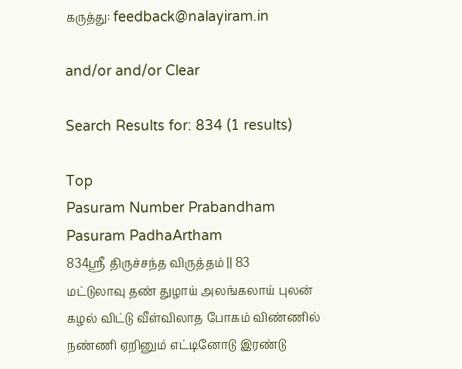கருத்து: feedback@nalayiram.in

and/or and/or Clear

Search Results for: 834 (1 results)

Top
Pasuram Number Prabandham Pasuram PadhaArtham
834ஸ்ரீ திருச்சந்த விருத்தம் || 83
மட்டுலாவு தண் துழாய் அலங்கலாய் புலன் கழல் விட்டு வீள்விலாத போகம் விண்ணில் நண்ணி ஏறினும் எட்டினோடு இரண்டு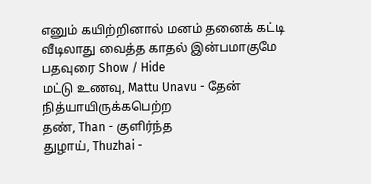எனும் கயிற்றினால் மனம் தனைக் கட்டி வீடிலாது வைத்த காதல் இன்பமாகுமே
பதவுரை Show / Hide
மட்டு உணவு, Mattu Unavu - தேன் நித்யாயிருக்கபெற்ற
தண், Than - குளிர்ந்த
துழாய், Thuzhai -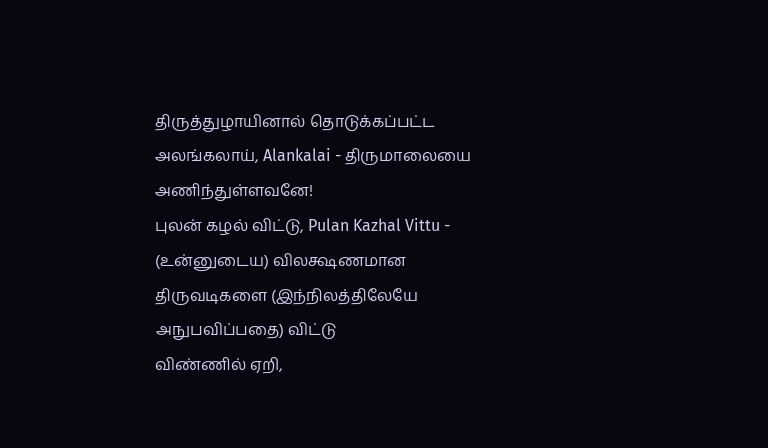திருத்துழாயினால் தொடுக்கப்பட்ட
அலங்கலாய், Alankalai - திருமாலையை அணிந்துள்ளவனே!
புலன் கழல் விட்டு, Pulan Kazhal Vittu - (உன்னுடைய) விலக்ஷணமான திருவடிகளை (இந்நிலத்திலேயே அநுபவிப்பதை) விட்டு
விண்ணில் ஏறி,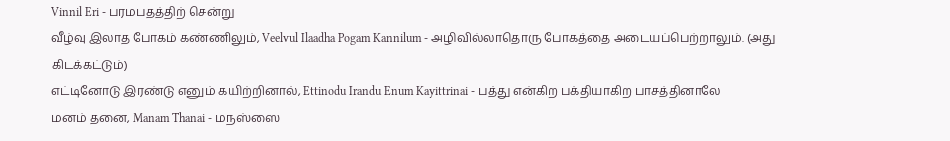Vinnil Eri - பரமபதத்திற் சென்று
வீழ்வு இலாத போகம் கண்ணிலும், Veelvul Ilaadha Pogam Kannilum - அழிவில்லாதொரு போகத்தை அடையப்பெற்றாலும். (அது கிடக்கட்டும்)
எட்டினோடு இரண்டு எனும் கயிற்றினால், Ettinodu Irandu Enum Kayittrinai - பத்து என்கிற பக்தியாகிற பாசத்தினாலே
மனம் தனை, Manam Thanai - மநஸ்ஸை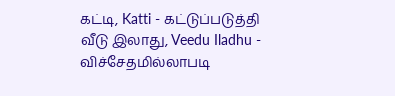கட்டி, Katti - கட்டுப்படுத்தி
வீடு இலாது, Veedu Iladhu - விச்சேதமில்லாபடி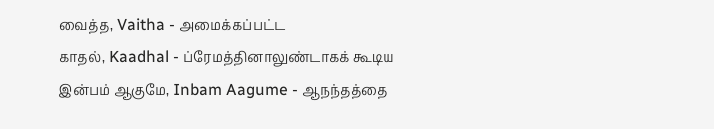வைத்த, Vaitha - அமைக்கப்பட்ட
காதல், Kaadhal - ப்ரேமத்தினாலுண்டாகக் கூடிய
இன்பம் ஆகுமே, Inbam Aagume - ஆநந்தத்தை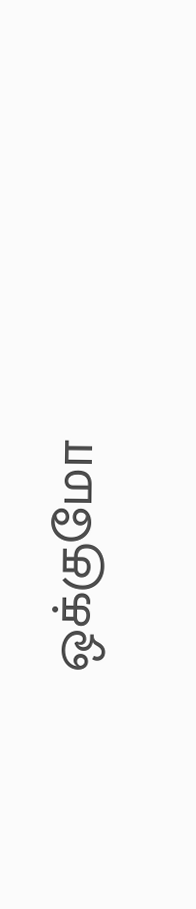ஒக்குமோ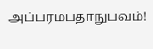அப்பரமபதாநுபவம்!